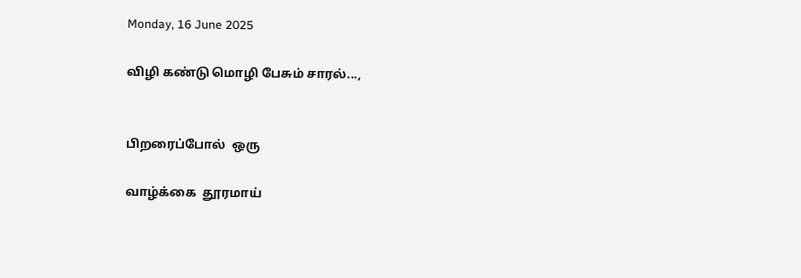Monday, 16 June 2025

விழி கண்டு மொழி பேசும் சாரல்...,


பிறரைப்போல்  ஒரு

வாழ்க்கை  தூரமாய்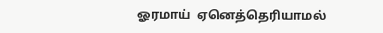ஓரமாய்  ஏனெத்தெரியாமல்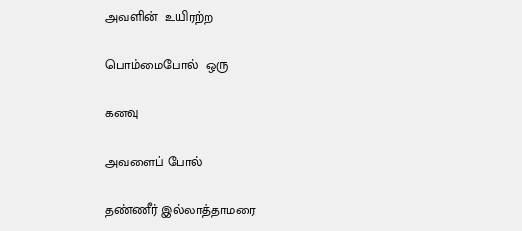அவளின்  உயிரற்ற

பொம்மைபோல்  ஒரு

கனவு

அவளைப் போல்

தண்ணீர் இல்லாத்தாமரை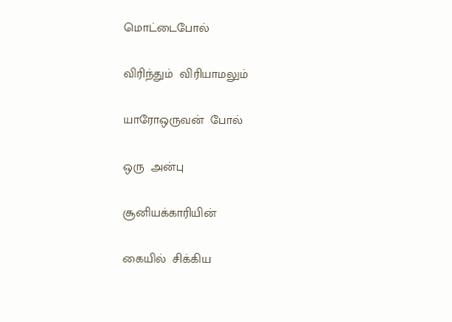மொட்டைபோல்

விரிந்தும்  விரியாமலும்

யாரோஒருவன்  போல்

ஒரு  அன்பு

சூனியக்காரியின்

கையில்  சிக்கிய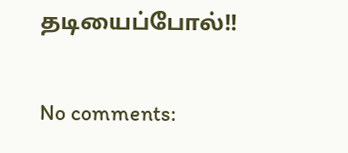தடியைப்போல்!!

No comments: